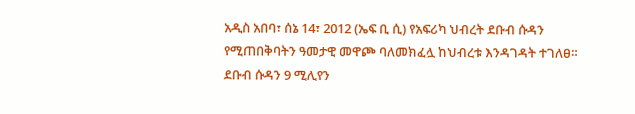አዲስ አበባ፣ ሰኔ 14፣ 2012 (ኤፍ ቢ ሲ) የአፍሪካ ህብረት ደቡብ ሱዳን የሚጠበቅባትን ዓመታዊ መዋጮ ባለመክፈሏ ከህብረቱ እንዳገዳት ተገለፀ።
ደቡብ ሱዳን 9 ሚሊየን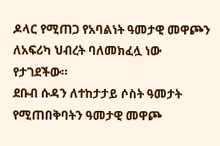ዶላር የሚጠጋ የአባልነት ዓመታዊ መዋጮን ለአፍሪካ ህብረት ባለመክፈሏ ነው የታገደችው።
ደቡብ ሱዳን ለተከታታይ ሶስት ዓመታት የሚጠበቅባትን ዓመታዊ መዋጮ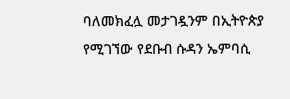ባለመክፈሏ መታገዷንም በኢትዮጵያ የሚገኘው የደቡብ ሱዳን ኤምባሲ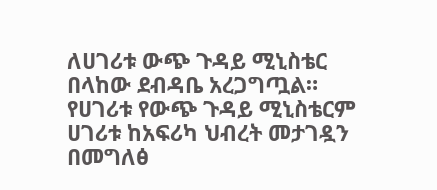ለሀገሪቱ ውጭ ጉዳይ ሚኒስቴር በላከው ደብዳቤ አረጋግጧል።
የሀገሪቱ የውጭ ጉዳይ ሚኒስቴርም ሀገሪቱ ከአፍሪካ ህብረት መታገዷን በመግለፅ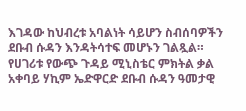እገዳው ከህብረቱ አባልነት ሳይሆን ስብሰባዎችን ደቡብ ሱዳን እንዳትሳተፍ መሆኑን ገልጿል።
የሀገሪቱ የውጭ ጉዳይ ሚኒስቴር ምክትል ቃል አቀባይ ሃኪም ኤድዋርድ ደቡብ ሱዳን ዓመታዊ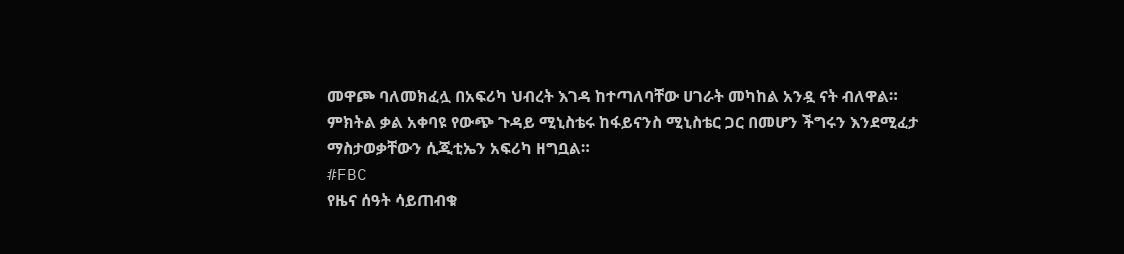መዋጮ ባለመክፈሏ በአፍሪካ ህብረት እገዳ ከተጣለባቸው ሀገራት መካከል አንዷ ናት ብለዋል።
ምክትል ቃል አቀባዩ የውጭ ጉዳይ ሚኒስቴሩ ከፋይናንስ ሚኒስቴር ጋር በመሆን ችግሩን እንደሚፈታ ማስታወቃቸውን ሲጂቲኤን አፍሪካ ዘግቧል።
#FBC
የዜና ሰዓት ሳይጠብቁ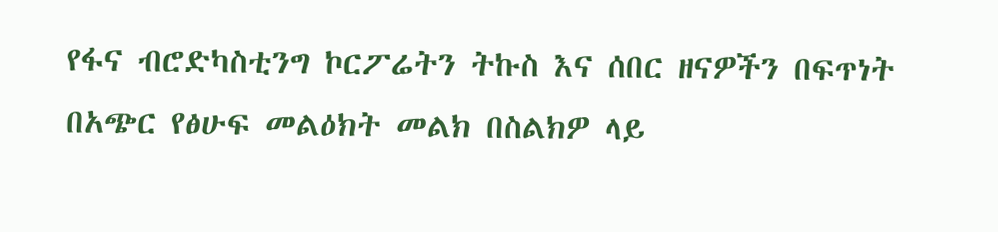የፋና ብሮድካስቲንግ ኮርፖሬትን ትኩስ እና ሰበር ዘናዎችን በፍጥነት በአጭር የፅሁፍ መልዕክት መልክ በስልክዎ ላይ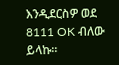እንዲደርስዎ ወደ 8111 OK ብለው ይላኩ።